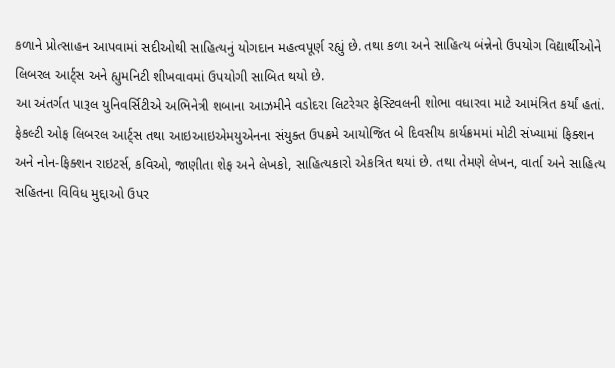કળાને પ્રોત્સાહન આપવામાં સદીઓથી સાહિત્યનું યોગદાન મહત્વપૂર્ણ રહ્યું છે. તથા કળા અને સાહિત્ય બંન્નેનો ઉપયોગ વિદ્યાર્થીઓને લિબરલ આર્ટ્સ અને હ્યુમનિટી શીખવાવમાં ઉપયોગી સાબિત થયો છે.
આ અંતર્ગત પારૂલ યુનિવર્સિટીએ અભિનેત્રી શબાના આઝમીને વડોદરા લિટરેચર ફેસ્ટિવલની શોભા વધારવા માટે આમંત્રિત કર્યાં હતાં. ફેકલ્ટી ઓફ લિબરલ આર્ટ્સ તથા આઇઆઇએમયુએનના સંયુક્ત ઉપક્રમે આયોજિત બે દિવસીય કાર્યક્રમમાં મોટી સંખ્યામાં ફિક્શન અને નોન-ફિક્શન રાઇટર્સ, કવિઓ, જાણીતા શેફ અને લેખકો, સાહિત્યકારો એકત્રિત થયાં છે. તથા તેમણે લેખન, વાર્તા અને સાહિત્ય સહિતના વિવિધ મુદ્દાઓ ઉપર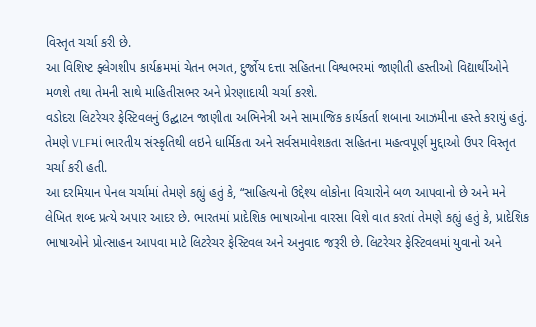વિસ્તૃત ચર્ચા કરી છે.
આ વિશિષ્ટ ફ્લેગશીપ કાર્યક્રમમાં ચેતન ભગત, દુર્જોય દત્તા સહિતના વિશ્વભરમાં જાણીતી હસ્તીઓ વિદ્યાર્થીઓને મળશે તથા તેમની સાથે માહિતીસભર અને પ્રેરણાદાયી ચર્ચા કરશે.
વડોદરા લિટરેચર ફેસ્ટિવલનું ઉદ્ઘાટન જાણીતા અભિનેત્રી અને સામાજિક કાર્યકર્તા શબાના આઝમીના હસ્તે કરાયું હતું. તેમણે VLFમાં ભારતીય સંસ્કૃતિથી લઇને ધાર્મિકતા અને સર્વસમાવેશકતા સહિતના મહત્વપૂર્ણ મુદ્દાઓ ઉપર વિસ્તૃત ચર્ચા કરી હતી.
આ દરમિયાન પેનલ ચર્ચામાં તેમણે કહ્યું હતું કે, “સાહિત્યનો ઉદ્દેશ્ય લોકોના વિચારોને બળ આપવાનો છે અને મને લેખિત શબ્દ પ્રત્યે અપાર આદર છે. ભારતમાં પ્રાદેશિક ભાષાઓના વારસા વિશે વાત કરતાં તેમણે કહ્યું હતું કે, પ્રાદેશિક ભાષાઓને પ્રોત્સાહન આપવા માટે લિટરેચર ફેસ્ટિવલ અને અનુવાદ જરૂરી છે. લિટરેચર ફેસ્ટિવલમાં યુવાનો અને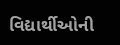વિદ્યાર્થીઓની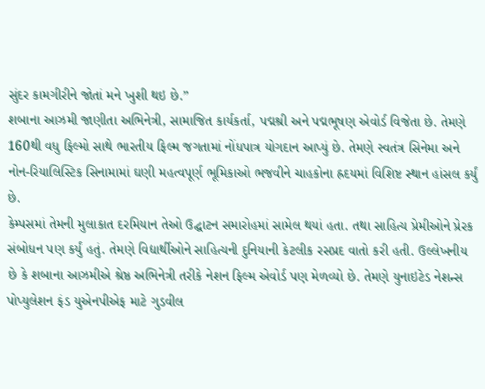સુંદર કામગીરીને જોતાં મને ખુશી થઇ છે.”
શબાના આઝમી જાણીતા અભિનેત્રી, સામાજિત કાર્યકર્તા, પદ્મશ્રી અને પદ્મભૂષણ એવોર્ડ વિજેતા છે. તેમણે 160થી વધુ ફિલ્મો સાથે ભારતીય ફિલ્મ જગતામાં નોંધપાત્ર યોગદાન આપ્યું છે. તેમણે સ્વતંત્ર સિનેમા અને નોન-રિયાલિસ્ટિક સિનામામાં ઘણી મહત્વપૂર્ણ ભૂમિકાઓ ભજવીને ચાહકોના હ્રદયમાં વિશિષ્ટ સ્થાન હાંસલ કર્યું છે.
કેમ્પસમાં તેમની મુલાકાત દરમિયાન તેઓ ઉદ્ઘાટન સમારોહમાં સામેલ થયાં હતા. તથા સાહિત્ય પ્રેમીઓને પ્રેરક સંબોધન પણ કર્યું હતું. તેમણે વિદ્યાર્થીઓને સાહિત્યની દુનિયાની કેટલીક રસપ્રદ વાતો કરી હતી. ઉલ્લેખનીય છે કે શબાના આઝમીએ શ્રેષ્ઠ અભિનેત્રી તરીકે નેશન ફિલ્મ એવોર્ડ પણ મેળવ્યો છે. તેમણે યુનાઇટેડ નેશન્સ પોપ્યુલેશન ફંડ યુએનપીએફ માટે ગુડવીલ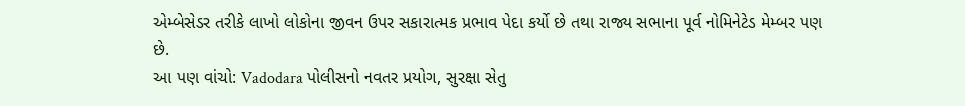એમ્બેસેડર તરીકે લાખો લોકોના જીવન ઉપર સકારાત્મક પ્રભાવ પેદા કર્યો છે તથા રાજ્ય સભાના પૂર્વ નોમિનેટેડ મેમ્બર પણ છે.
આ પણ વાંચો: Vadodara પોલીસનો નવતર પ્રયોગ, સુરક્ષા સેતુ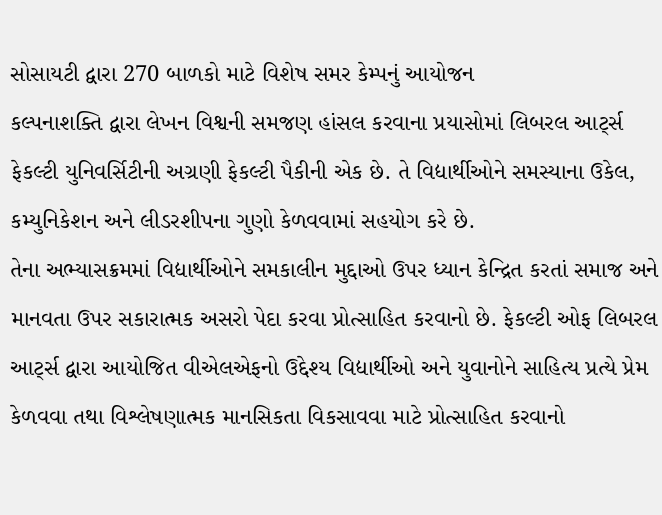સોસાયટી દ્વારા 270 બાળકો માટે વિશેષ સમર કેમ્પનું આયોજન
કલ્પનાશક્તિ દ્વારા લેખન વિશ્વની સમજણ હાંસલ કરવાના પ્રયાસોમાં લિબરલ આર્ટ્સ ફેકલ્ટી યુનિવર્સિટીની અગ્રણી ફેકલ્ટી પૈકીની એક છે. તે વિદ્યાર્થીઓને સમસ્યાના ઉકેલ, કમ્યુનિકેશન અને લીડરશીપના ગુણો કેળવવામાં સહયોગ કરે છે.
તેના અભ્યાસક્રમમાં વિદ્યાર્થીઓને સમકાલીન મુદ્દાઓ ઉપર ધ્યાન કેન્દ્રિત કરતાં સમાજ અને માનવતા ઉપર સકારાત્મક અસરો પેદા કરવા પ્રોત્સાહિત કરવાનો છે. ફેકલ્ટી ઓફ લિબરલ આર્ટ્સ દ્વારા આયોજિત વીએલએફનો ઉદ્દેશ્ય વિદ્યાર્થીઓ અને યુવાનોને સાહિત્ય પ્રત્યે પ્રેમ કેળવવા તથા વિશ્લેષણાત્મક માનસિકતા વિકસાવવા માટે પ્રોત્સાહિત કરવાનો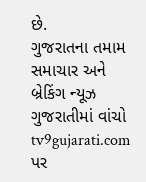છે.
ગુજરાતના તમામ સમાચાર અને બ્રેકિંગ ન્યૂઝ ગુજરાતીમાં વાંચો tv9gujarati.com પર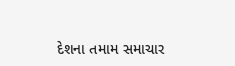દેશના તમામ સમાચાર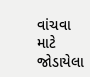વાંચવા માટે જોડાયેલા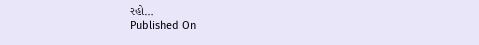રહો…
Published On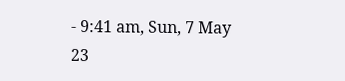- 9:41 am, Sun, 7 May 23